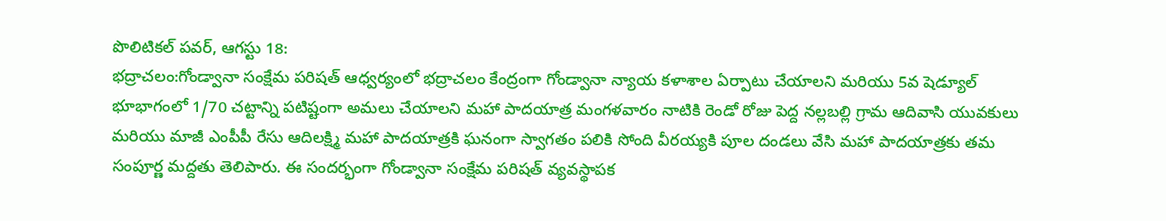పొలిటికల్ పవర్, ఆగస్టు 18:
భద్రాచలం:గోండ్వానా సంక్షేమ పరిషత్ ఆధ్వర్యంలో భద్రాచలం కేంద్రంగా గోండ్వానా న్యాయ కళాశాల ఏర్పాటు చేయాలని మరియు 5వ షెడ్యూల్ భూభాగంలో 1/70 చట్టాన్ని పటిష్టంగా అమలు చేయాలని మహా పాదయాత్ర మంగళవారం నాటికి రెండో రోజు పెద్ద నల్లబల్లి గ్రామ ఆదివాసి యువకులు మరియు మాజీ ఎంపీపీ రేసు ఆదిలక్ష్మి మహా పాదయాత్రకి ఘనంగా స్వాగతం పలికి సోంది వీరయ్యకి పూల దండలు వేసి మహా పాదయాత్రకు తమ సంపూర్ణ మద్దతు తెలిపారు. ఈ సందర్భంగా గోండ్వానా సంక్షేమ పరిషత్ వ్యవస్థాపక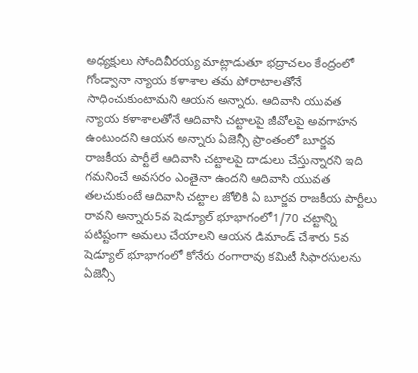అధ్యక్షులు సోందివీరయ్య మాట్లాడుతూ భద్రాచలం కేంద్రంలో గోండ్వానా న్యాయ కళాశాల తమ పోరాటాలతోనే సాధించుకుంటామని ఆయన అన్నారు. ఆదివాసి యువత న్యాయ కళాశాలతోనే ఆదివాసి చట్టాలపై జీవోలపై అవగాహన ఉంటుందని ఆయన అన్నారు ఏజెన్సీ ప్రాంతంలో బూర్జవ రాజకీయ పార్టీలే ఆదివాసి చట్టాలపై దాడులు చేస్తున్నారని ఇది గమనించే అవసరం ఎంతైనా ఉందని ఆదివాసి యువత తలచుకుంటే ఆదివాసి చట్టాల జోలికి ఏ బూర్జవ రాజకీయ పార్టీలు రావని అన్నారు5వ షెడ్యూల్ భూభాగంలో1/70 చట్టాన్ని పటిష్టంగా అమలు చేయాలని ఆయన డిమాండ్ చేశారు 5వ షెడ్యూల్ భూభాగంలో కోనేరు రంగారావు కమిటీ సిఫారసులను ఏజెన్సీ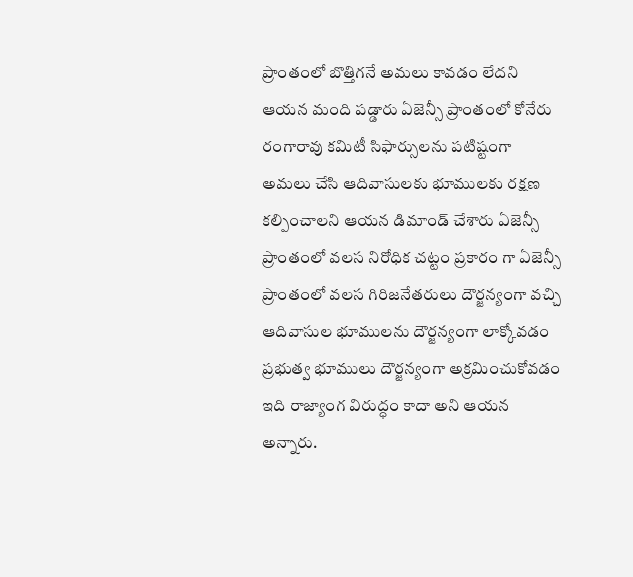ప్రాంతంలో బొత్తిగనే అమలు కావడం లేదని ఆయన మంది పడ్డారు ఏజెన్సీ ప్రాంతంలో కోనేరు రంగారావు కమిటీ సిఫార్సులను పటిష్టంగా అమలు చేసి ఆదివాసులకు భూములకు రక్షణ కల్పించాలని ఆయన డిమాండ్ చేశారు ఏజెన్సీ ప్రాంతంలో వలస నిరోధిక చట్టం ప్రకారం గా ఏజెన్సీ ప్రాంతంలో వలస గిరిజనేతరులు దౌర్జన్యంగా వచ్చి ఆదివాసుల భూములను దౌర్జన్యంగా లాక్కోవడం ప్రభుత్వ భూములు దౌర్జన్యంగా అక్రమించుకోవడం ఇది రాజ్యాంగ విరుద్ధం కాదా అని ఆయన అన్నారు.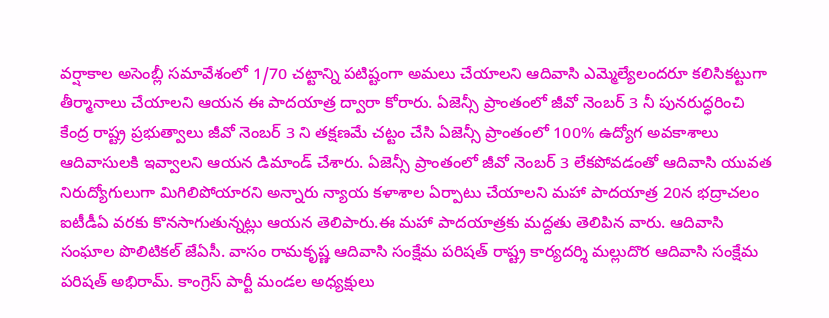వర్షాకాల అసెంబ్లీ సమావేశంలో 1/70 చట్టాన్ని పటిష్టంగా అమలు చేయాలని ఆదివాసి ఎమ్మెల్యేలందరూ కలిసికట్టుగా తీర్మానాలు చేయాలని ఆయన ఈ పాదయాత్ర ద్వారా కోరారు. ఏజెన్సీ ప్రాంతంలో జీవో నెంబర్ 3 నీ పునరుద్ధరించి కేంద్ర రాష్ట్ర ప్రభుత్వాలు జీవో నెంబర్ 3 ని తక్షణమే చట్టం చేసి ఏజెన్సీ ప్రాంతంలో 100% ఉద్యోగ అవకాశాలు ఆదివాసులకి ఇవ్వాలని ఆయన డిమాండ్ చేశారు. ఏజెన్సీ ప్రాంతంలో జీవో నెంబర్ 3 లేకపోవడంతో ఆదివాసి యువత నిరుద్యోగులుగా మిగిలిపోయారని అన్నారు న్యాయ కళాశాల ఏర్పాటు చేయాలని మహా పాదయాత్ర 20న భద్రాచలం ఐటీడీఏ వరకు కొనసాగుతున్నట్లు ఆయన తెలిపారు.ఈ మహా పాదయాత్రకు మద్దతు తెలిపిన వారు. ఆదివాసి సంఘాల పొలిటికల్ జేఏసీ. వాసం రామకృష్ణ ఆదివాసి సంక్షేమ పరిషత్ రాష్ట్ర కార్యదర్శి మల్లుదొర ఆదివాసి సంక్షేమ పరిషత్ అభిరామ్. కాంగ్రెస్ పార్టీ మండల అధ్యక్షులు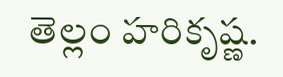తెల్లం హరికృష్ణ.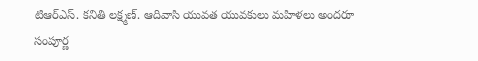టిఆర్ఎస్. కనితి లక్ష్మణ్. ఆదివాసి యువత యువకులు మహిళలు అందరూ సంపూర్ణ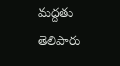మద్దతు తెలిపారు